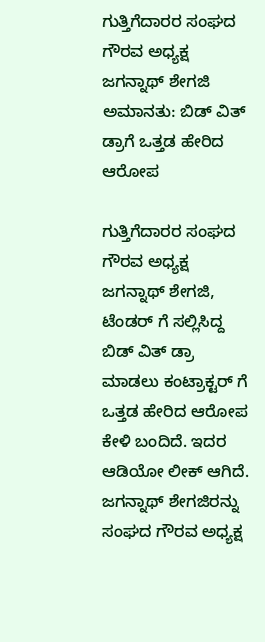ಗುತ್ತಿಗೆದಾರರ ಸಂಘದ ಗೌರವ ಅಧ್ಯಕ್ಷ ಜಗನ್ನಾಥ್ ಶೇಗಜಿ ಅಮಾನತು: ಬಿಡ್ ವಿತ್ ಡ್ರಾಗೆ ಒತ್ತಡ ಹೇರಿದ ಆರೋಪ

ಗುತ್ತಿಗೆದಾರರ ಸಂಘದ ಗೌರವ ಅಧ್ಯಕ್ಷ ಜಗನ್ನಾಥ್ ಶೇಗಜಿ, ಟೆಂಡರ್‌ ಗೆ ಸಲ್ಲಿಸಿದ್ದ ಬಿಡ್ ವಿತ್ ಡ್ರಾ ಮಾಡಲು ಕಂಟ್ರಾಕ್ಟರ್ ಗೆ ಒತ್ತಡ ಹೇರಿದ ಆರೋಪ ಕೇಳಿ ಬಂದಿದೆ. ಇದರ ಆಡಿಯೋ ಲೀಕ್ ಆಗಿದೆ. ಜಗನ್ನಾಥ್ ಶೇಗಜಿರನ್ನು ಸಂಘದ ಗೌರವ ಅಧ್ಯಕ್ಷ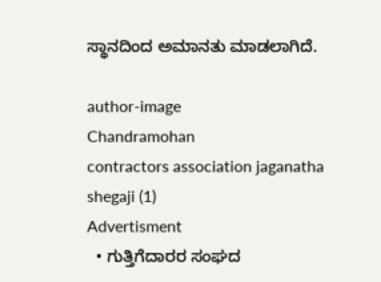ಸ್ಥಾನದಿಂದ ಅಮಾನತು ಮಾಡಲಾಗಿದೆ.

author-image
Chandramohan
contractors association jaganatha shegaji (1)
Advertisment
  • ಗುತ್ತಿಗೆದಾರರ ಸಂಘದ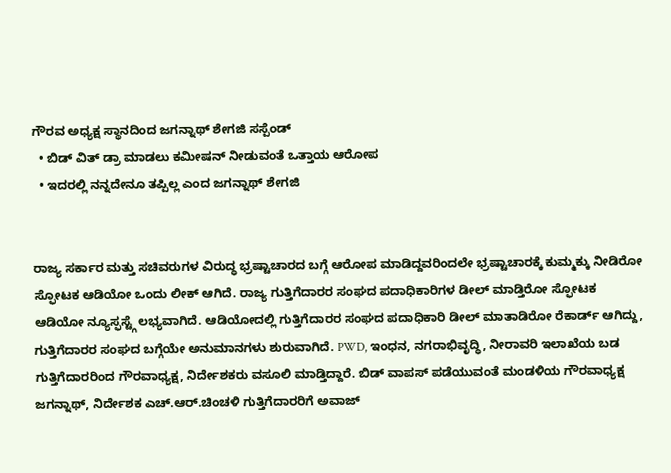ಗೌರವ ಅಧ್ಯಕ್ಷ ಸ್ಥಾನದಿಂದ ಜಗನ್ನಾಥ್ ಶೇಗಜಿ ಸಸ್ಪೆಂಡ್‌
  • ಬಿಡ್ ವಿತ್ ಡ್ರಾ ಮಾಡಲು ಕಮೀಷನ್ ನೀಡುವಂತೆ ಒತ್ತಾಯ ಆರೋಪ
  • ಇದರಲ್ಲಿ ನನ್ನದೇನೂ ತಪ್ಪಿಲ್ಲ ಎಂದ ಜಗನ್ನಾಥ್ ಶೇಗಜಿ


ರಾಜ್ಯ ಸರ್ಕಾರ ಮತ್ತು ಸಚಿವರುಗಳ ವಿರುದ್ಧ ಭ್ರಷ್ಟಾಚಾರದ ಬಗ್ಗೆ ಆರೋಪ ಮಾಡಿದ್ದವರಿಂದಲೇ ಭ್ರಷ್ಟಾಚಾರಕ್ಕೆ ಕುಮ್ಮಕ್ಕು ನೀಡಿರೋ ಸ್ಫೋಟಕ ಆಡಿಯೋ ಒಂದು ಲೀಕ್ ಆಗಿದೆ. ರಾಜ್ಯ ಗುತ್ತಿಗೆದಾರರ ಸಂಘದ ಪದಾಧಿಕಾರಿಗಳ ಡೀಲ್ ಮಾಡ್ತಿರೋ ಸ್ಫೋಟಕ ಆಡಿಯೋ ನ್ಯೂಸ್ಫಸ್ಟ್ಗೆ ಲಭ್ಯವಾಗಿದೆ. ಆಡಿಯೋದಲ್ಲಿ ಗುತ್ತಿಗೆದಾರರ ಸಂಘದ ಪದಾಧಿಕಾರಿ ಡೀಲ್ ಮಾತಾಡಿರೋ ರೆಕಾರ್ಡ್ ಆಗಿದ್ದು, ಗುತ್ತಿಗೆದಾರರ ಸಂಘದ ಬಗ್ಗೆಯೇ ಅನುಮಾನಗಳು ಶುರುವಾಗಿದೆ. PWD, ಇಂಧನ, ನಗರಾಭಿವೃದ್ಧಿ, ನೀರಾವರಿ ಇಲಾಖೆಯ ಬಡ ಗುತ್ತಿಗೆದಾರರಿಂದ ಗೌರವಾಧ್ಯಕ್ಷ, ನಿರ್ದೇಶಕರು ವಸೂಲಿ ಮಾಡ್ತಿದ್ದಾರೆ. ಬಿಡ್ ವಾಪಸ್ ಪಡೆಯುವಂತೆ ಮಂಡಳಿಯ ಗೌರವಾಧ್ಯಕ್ಷ ಜಗನ್ನಾಥ್, ನಿರ್ದೇಶಕ ಎಚ್.ಆರ್.ಚಿಂಚಳಿ ಗುತ್ತಿಗೆದಾರರಿಗೆ ಅವಾಜ್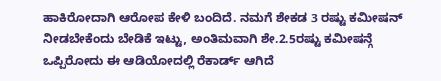ಹಾಕಿರೋದಾಗಿ ಆರೋಪ ಕೇಳಿ ಬಂದಿದೆ. ನಮಗೆ ಶೇಕಡ 3 ರಷ್ಟು ಕಮೀಷನ್ ನೀಡಬೇಕೆಂದು ಬೇಡಿಕೆ ಇಟ್ಟು, ಅಂತಿಮವಾಗಿ ಶೇ.2.5ರಷ್ಟು ಕಮೀಷನ್ಗೆ ಒಪ್ಪಿರೋದು ಈ ಆಡಿಯೋದಲ್ಲಿ ರೆಕಾರ್ಡ್ ಆಗಿದೆ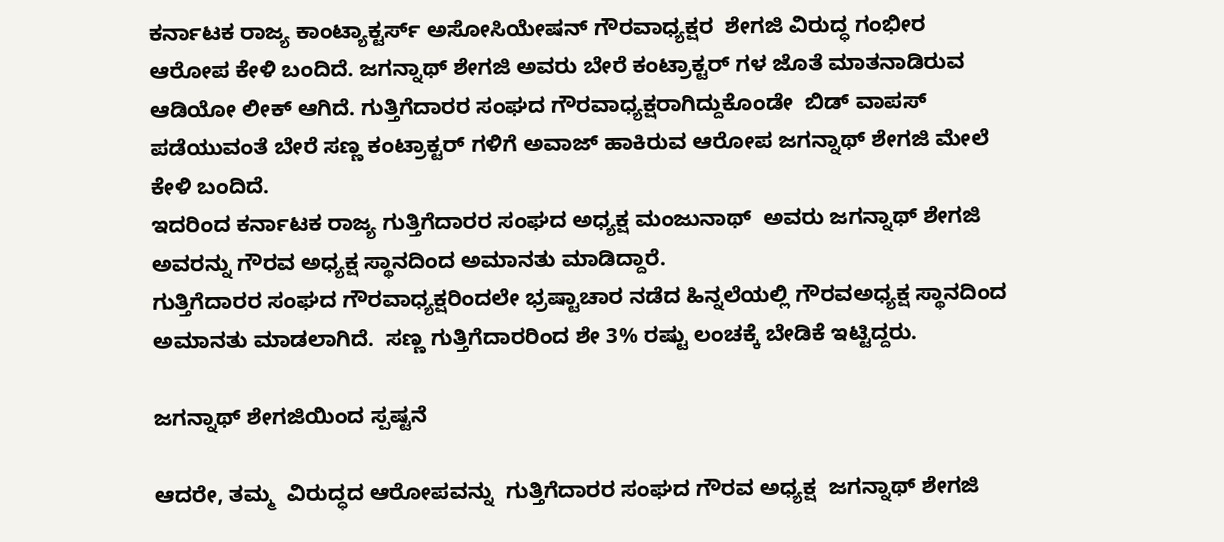ಕರ್ನಾಟಕ ರಾಜ್ಯ ಕಾಂಟ್ಯಾಕ್ಟರ್ಸ್ ಅಸೋಸಿಯೇಷನ್ ಗೌರವಾಧ್ಯಕ್ಷರ  ಶೇಗಜಿ ವಿರುದ್ಧ ಗಂಭೀರ ಆರೋಪ ಕೇಳಿ ಬಂದಿದೆ. ಜಗನ್ನಾಥ್ ಶೇಗಜಿ ಅವರು ಬೇರೆ ಕಂಟ್ರಾಕ್ಟರ್ ಗಳ ಜೊತೆ ಮಾತನಾಡಿರುವ  ಆಡಿಯೋ ಲೀಕ್ ಆಗಿದೆ. ಗುತ್ತಿಗೆದಾರರ ಸಂಘದ ಗೌರವಾಧ್ಯಕ್ಷರಾಗಿದ್ದುಕೊಂಡೇ  ಬಿಡ್ ವಾಪಸ್ ಪಡೆಯುವಂತೆ ಬೇರೆ ಸಣ್ಣ ಕಂಟ್ರಾಕ್ಟರ್ ಗಳಿಗೆ ಅವಾಜ್ ಹಾಕಿರುವ ಆರೋಪ ಜಗನ್ನಾಥ್ ಶೇಗಜಿ ಮೇಲೆ ಕೇಳಿ ಬಂದಿದೆ.
ಇದರಿಂದ ಕರ್ನಾಟಕ ರಾಜ್ಯ ಗುತ್ತಿಗೆದಾರರ ಸಂಘದ ಅಧ್ಯಕ್ಷ ಮಂಜುನಾಥ್  ಅವರು ಜಗನ್ನಾಥ್ ಶೇಗಜಿ ಅವರನ್ನು ಗೌರವ ಅಧ್ಯಕ್ಷ ಸ್ಥಾನದಿಂದ ಅಮಾನತು ಮಾಡಿದ್ದಾರೆ.
ಗುತ್ತಿಗೆದಾರರ ಸಂಘದ ಗೌರವಾಧ್ಯಕ್ಷರಿಂದಲೇ ಭ್ರಷ್ಟಾಚಾರ ನಡೆದ ಹಿನ್ನಲೆಯಲ್ಲಿ ಗೌರವಅಧ್ಯಕ್ಷ ಸ್ಥಾನದಿಂದ ಅಮಾನತು ಮಾಡಲಾಗಿದೆ.  ಸಣ್ಣ ಗುತ್ತಿಗೆದಾರರಿಂದ ಶೇ 3% ರಷ್ಟು ಲಂಚಕ್ಕೆ ಬೇಡಿಕೆ ಇಟ್ಟಿದ್ದರು.

ಜಗನ್ನಾಥ್ ಶೇಗಜಿಯಿಂದ ಸ್ಪಷ್ಟನೆ

ಆದರೇ, ತಮ್ಮ  ವಿರುದ್ಧದ ಆರೋಪವನ್ನು  ಗುತ್ತಿಗೆದಾರರ ಸಂಘದ ಗೌರವ ಅಧ್ಯಕ್ಷ  ಜಗನ್ನಾಥ್ ಶೇಗಜಿ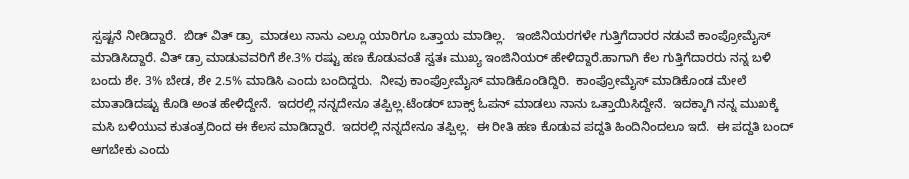ಸ್ಪಷ್ಟನೆ ನೀಡಿದ್ದಾರೆ.  ಬಿಡ್ ವಿತ್ ಡ್ರಾ  ಮಾಡಲು ನಾನು ಎಲ್ಲೂ ಯಾರಿಗೂ ಒತ್ತಾಯ ಮಾಡಿಲ್ಲ.   ಇಂಜಿನಿಯರಗಳೇ ಗುತ್ತಿಗೆದಾರರ ನಡುವೆ ಕಾಂಪ್ರೋಮೈಸ್ ಮಾಡಿಸಿದ್ದಾರೆ. ವಿತ್ ಡ್ರಾ ಮಾಡುವವರಿಗೆ ಶೇ.3% ರಷ್ಟು ಹಣ ಕೊಡುವಂತೆ ಸ್ವತಃ ಮುಖ್ಯ ಇಂಜಿನಿಯರ್ ಹೇಳಿದ್ದಾರೆ.ಹಾಗಾಗಿ ಕೆಲ ಗುತ್ತಿಗೆದಾರರು ನನ್ನ ಬಳಿ ಬಂದು ಶೇ. 3% ಬೇಡ, ಶೇ 2.5% ಮಾಡಿಸಿ ಎಂದು ಬಂದಿದ್ದರು.  ನೀವು ಕಾಂಪ್ರೋಮೈಸ್ ಮಾಡಿಕೊಂಡಿದ್ದಿರಿ.  ಕಾಂಪ್ರೋಮೈಸ್ ಮಾಡಿಕೊಂಡ ಮೇಲೆ ಮಾತಾಡಿದಷ್ಟು ಕೊಡಿ ಅಂತ ಹೇಳಿದ್ದೇನೆ.  ಇದರಲ್ಲಿ ನನ್ನದೇನೂ ತಪ್ಪಿಲ್ಲ.ಟೆಂಡರ್ ಬಾಕ್ಸ್ ಓಪನ್ ಮಾಡಲು ನಾನು ಒತ್ತಾಯಿಸಿದ್ದೇನೆ.  ಇದಕ್ಕಾಗಿ ನನ್ನ ಮುಖಕ್ಕೆ ಮಸಿ ಬಳಿಯುವ ಕುತಂತ್ರದಿಂದ ಈ ಕೆಲಸ ಮಾಡಿದ್ದಾರೆ.  ಇದರಲ್ಲಿ ನನ್ನದೇನೂ ತಪ್ಪಿಲ್ಲ.  ಈ ರೀತಿ ಹಣ ಕೊಡುವ ಪದ್ದತಿ ಹಿಂದಿನಿಂದಲೂ ಇದೆ.  ಈ ಪದ್ದತಿ ಬಂದ್ ಆಗಬೇಕು ಎಂದು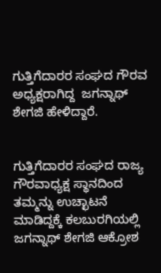ಗುತ್ತಿಗೆದಾರರ ಸಂಘದ ಗೌರವ  ಅಧ್ಯಕ್ಷರಾಗಿದ್ದ  ಜಗನ್ನಾಥ್ ಶೇಗಜಿ ಹೇಳಿದ್ದಾರೆ.


ಗುತ್ತಿಗೆದಾರರ ಸಂಘದ ರಾಜ್ಯ ಗೌರವಾಧ್ಯಕ್ಷ ಸ್ಥಾನದಿಂದ ತಮ್ಮನ್ನು ಉಚ್ಛಾಟನೆ ಮಾಡಿದ್ದಕ್ಕೆ ಕಲಬುರಗಿಯಲ್ಲಿ ಜಗನ್ನಾಥ್ ಶೇಗಜಿ ಆಕ್ರೋಶ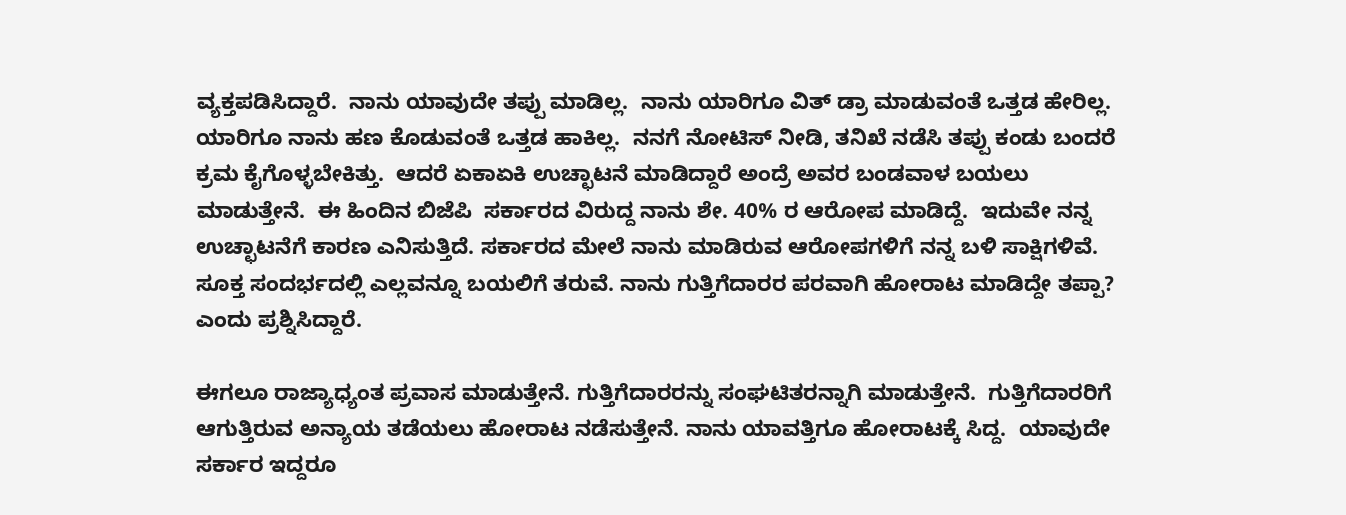ವ್ಯಕ್ತಪಡಿಸಿದ್ದಾರೆ.  ನಾನು ಯಾವುದೇ ತಪ್ಪು ಮಾಡಿಲ್ಲ.  ನಾನು ಯಾರಿಗೂ ವಿತ್ ಡ್ರಾ ಮಾಡುವಂತೆ ಒತ್ತಡ ಹೇರಿಲ್ಲ. ಯಾರಿಗೂ ನಾನು ಹಣ ಕೊಡುವಂತೆ ಒತ್ತಡ ಹಾಕಿಲ್ಲ.  ನನಗೆ ನೋಟಿಸ್ ನೀಡಿ, ತನಿಖೆ ನಡೆಸಿ ತಪ್ಪು ಕಂಡು ಬಂದರೆ ಕ್ರಮ ಕೈಗೊಳ್ಳಬೇಕಿತ್ತು.  ಆದರೆ ಏಕಾಏಕಿ ಉಚ್ಛಾಟನೆ ಮಾಡಿದ್ದಾರೆ ಅಂದ್ರೆ ಅವರ ಬಂಡವಾಳ ಬಯಲು ಮಾಡುತ್ತೇನೆ.  ಈ ಹಿಂದಿನ ಬಿಜೆಪಿ  ಸರ್ಕಾರದ ವಿರುದ್ದ ನಾನು ಶೇ. 40% ರ ಆರೋಪ ಮಾಡಿದ್ದೆ.  ಇದುವೇ ನನ್ನ ಉಚ್ಛಾಟನೆಗೆ ಕಾರಣ ಎನಿಸುತ್ತಿದೆ. ಸರ್ಕಾರದ ಮೇಲೆ ನಾನು ಮಾಡಿರುವ ಆರೋಪಗಳಿಗೆ ನನ್ನ ಬಳಿ ಸಾಕ್ಷಿಗಳಿವೆ.  ಸೂಕ್ತ ಸಂದರ್ಭದಲ್ಲಿ ಎಲ್ಲವನ್ನೂ ಬಯಲಿಗೆ ತರುವೆ. ನಾನು ಗುತ್ತಿಗೆದಾರರ ಪರವಾಗಿ ಹೋರಾಟ ಮಾಡಿದ್ದೇ ತಪ್ಪಾ? ಎಂದು ಪ್ರಶ್ನಿಸಿದ್ದಾರೆ.

ಈಗಲೂ ರಾಜ್ಯಾಧ್ಯಂತ ಪ್ರವಾಸ ಮಾಡುತ್ತೇನೆ. ಗುತ್ತಿಗೆದಾರರನ್ನು ಸಂಘಟಿತರನ್ನಾಗಿ ಮಾಡುತ್ತೇನೆ.  ಗುತ್ತಿಗೆದಾರರಿಗೆ ಆಗುತ್ತಿರುವ ಅನ್ಯಾಯ ತಡೆಯಲು ಹೋರಾಟ ನಡೆಸುತ್ತೇನೆ. ನಾನು ಯಾವತ್ತಿಗೂ ಹೋರಾಟಕ್ಕೆ ಸಿದ್ದ.  ಯಾವುದೇ ಸರ್ಕಾರ ಇದ್ದರೂ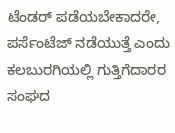ಟೆಂಡರ್ ಪಡೆಯಬೇಕಾದರೇ,  ಪರ್ಸೆಂಟೆಜ್ ನಡೆಯುತ್ತೆ ಎಂದು ಕಲಬುರಗಿಯಲ್ಲಿ ಗುತ್ತಿಗೆದಾರರ ಸಂಘದ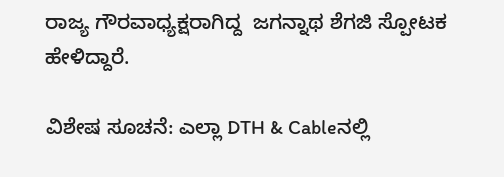ರಾಜ್ಯ ಗೌರವಾಧ್ಯಕ್ಷರಾಗಿದ್ದ  ಜಗನ್ನಾಥ ಶೆಗಜಿ ಸ್ಪೋಟಕ ಹೇಳಿದ್ದಾರೆ.

ವಿಶೇಷ ಸೂಚನೆ: ಎಲ್ಲಾ DTH & Cableನಲ್ಲಿ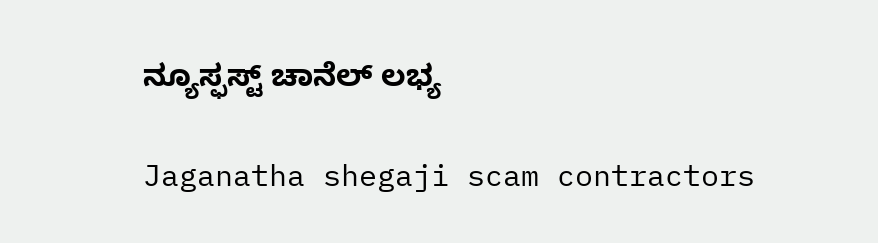ನ್ಯೂಸ್ಫಸ್ಟ್ ಚಾನೆಲ್ ಲಭ್ಯ

Jaganatha shegaji scam contractors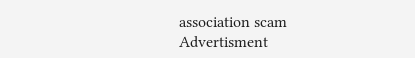association scam
Advertisment